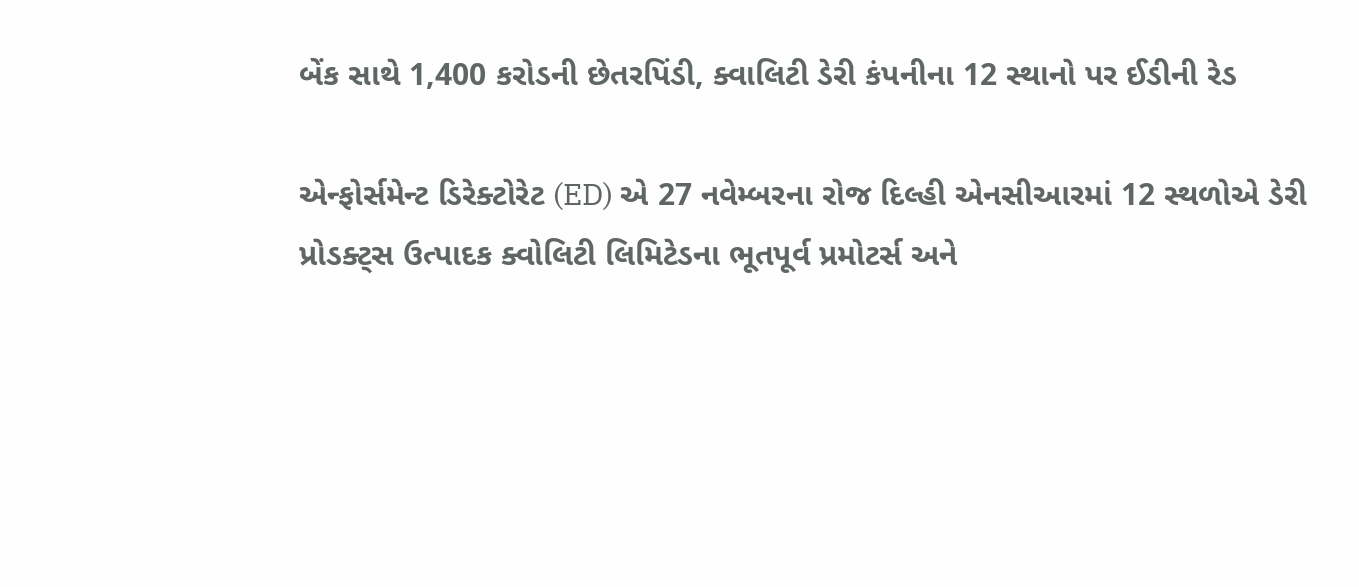બેંક સાથે 1,400 કરોડની છેતરપિંડી, ક્વાલિટી ડેરી કંપનીના 12 સ્થાનો પર ઈડીની રેડ

એન્ફોર્સમેન્ટ ડિરેક્ટોરેટ (ED) એ 27 નવેમ્બરના રોજ દિલ્હી એનસીઆરમાં 12 સ્થળોએ ડેરી પ્રોડક્ટ્સ ઉત્પાદક ક્વોલિટી લિમિટેડના ભૂતપૂર્વ પ્રમોટર્સ અને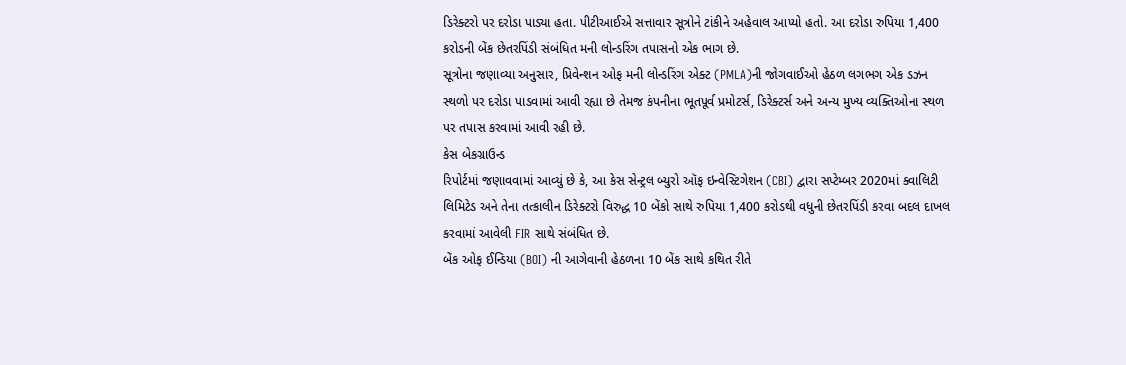ડિરેક્ટરો પર દરોડા પાડ્યા હતા. પીટીઆઈએ સત્તાવાર સૂત્રોને ટાંકીને અહેવાલ આપ્યો હતો. આ દરોડા રુપિયા 1,400 કરોડની બેંક છેતરપિંડી સંબંધિત મની લોન્ડરિંગ તપાસનો એક ભાગ છે.
સૂત્રોના જણાવ્યા અનુસાર, પ્રિવેન્શન ઓફ મની લોન્ડરિંગ એક્ટ (PMLA)ની જોગવાઈઓ હેઠળ લગભગ એક ડઝન સ્થળો પર દરોડા પાડવામાં આવી રહ્યા છે તેમજ કંપનીના ભૂતપૂર્વ પ્રમોટર્સ, ડિરેક્ટર્સ અને અન્ય મુખ્ય વ્યક્તિઓના સ્થળ પર તપાસ કરવામાં આવી રહી છે.
કેસ બેકગ્રાઉન્ડ
રિપોર્ટમાં જણાવવામાં આવ્યું છે કે, આ કેસ સેન્ટ્રલ બ્યુરો ઑફ ઇન્વેસ્ટિગેશન (CBI) દ્વારા સપ્ટેમ્બર 2020માં ક્વાલિટી લિમિટેડ અને તેના તત્કાલીન ડિરેક્ટરો વિરુદ્ધ 10 બેંકો સાથે રુપિયા 1,400 કરોડથી વધુની છેતરપિંડી કરવા બદલ દાખલ કરવામાં આવેલી FIR સાથે સંબંધિત છે.
બેંક ઓફ ઈન્ડિયા (BOI) ની આગેવાની હેઠળના 10 બેંક સાથે કથિત રીતે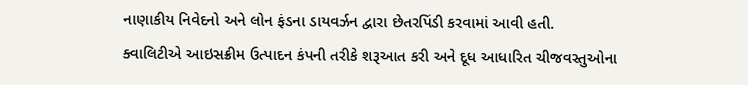નાણાકીય નિવેદનો અને લોન ફંડના ડાયવર્ઝન દ્વારા છેતરપિંડી કરવામાં આવી હતી.
ક્વાલિટીએ આઇસક્રીમ ઉત્પાદન કંપની તરીકે શરૂઆત કરી અને દૂધ આધારિત ચીજવસ્તુઓના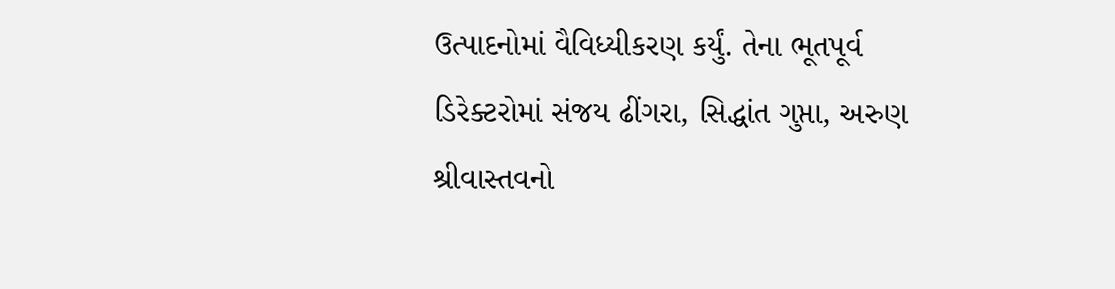ઉત્પાદનોમાં વૈવિધ્યીકરણ કર્યું. તેના ભૂતપૂર્વ ડિરેક્ટરોમાં સંજય ઢીંગરા, સિદ્ધાંત ગુપ્તા, અરુણ શ્રીવાસ્તવનો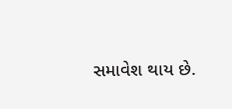સમાવેશ થાય છે.